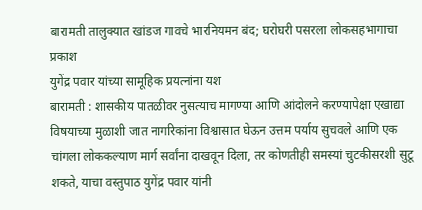बारामती तालुक्यात खांडज गावचे भारनियमन बंद; घरोघरी पसरला लोकसहभागाचा प्रकाश
युगेंद्र पवार यांच्या सामूहिक प्रयत्नांना यश
बारामती : शासकीय पातळीवर नुसत्याच मागण्या आणि आंदोलने करण्यापेक्षा एखाद्या विषयाच्या मुळाशी जात नागरिकांना विश्वासात घेऊन उत्तम पर्याय सुचवले आणि एक चांगला लोककल्याण मार्ग सर्वांना दाखवून दिला, तर कोणतीही समस्यां चुटकीसरशी सुटू शकते, याचा वस्तुपाठ युगेंद्र पवार यांनी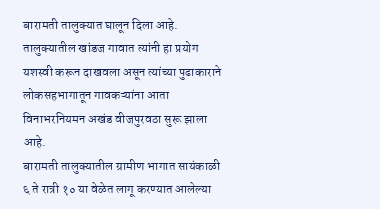बारामती तालुक्यात घालून दिला आहे. तालुक्यातील खांडज गावात त्यांनी हा प्रयोग यशस्वी करून दाखवला असून त्यांच्या पुढाकाराने लोकसहभागातून गावकऱ्यांना आता विनाभरनियमन अखंड वीजपुरवठा सुरू झाला आहे.
बारामती तालुक्यातील ग्रामीण भागात सायंकाळी ६ ते रात्री १० या वेळेत लागू करण्यात आलेल्या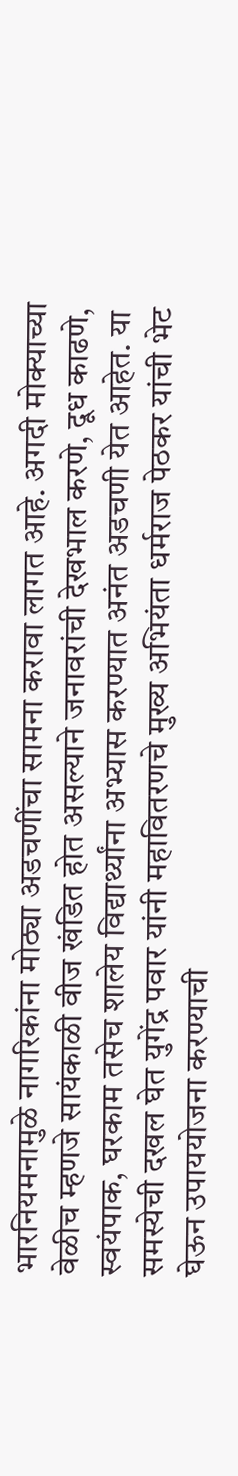भारनियमनामुळे नागरिकांना मोठ्या अडचणींचा सामना करावा लागत आहे. अगदी मोक्याच्या वेळीच म्हणजे सायंकाळी वीज खंडित होत असल्याने जनावरांची देखभाल करणे, दूध काढणे, स्वयंपाक, घरकाम तसेच शालेय विद्यार्थ्यांना अभ्यास करण्यात अनंत अडचणी येत आहेत. या समस्येची दखल घेत युगेंद्र पवार यांनी महावितरणचे मुख्य अभियंता धर्मराज पेठकर यांची भेट घेऊन उपाययोजना करण्याची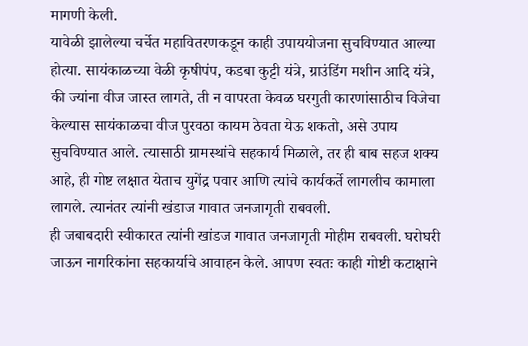मागणी केली.
यावेळी झालेल्या चर्चेत महावितरणकडून काही उपाययोजना सुचविण्यात आल्या होत्या. सायंकाळच्या वेळी कृषीपंप, कडबा कुट्टी यंत्रे, ग्राउंडिंग मशीन आदि यंत्रे, की ज्यांना वीज जास्त लागते, ती न वापरता केवळ घरगुती कारणांसाठीच विजेचा केल्यास सायंकाळचा वीज पुरवठा कायम ठेवता येऊ शकतो, असे उपाय सुचविण्यात आले. त्यासाठी ग्रामस्थांचे सहकार्य मिळाले, तर ही बाब सहज शक्य आहे, ही गोष्ट लक्षात येताच युगेंद्र पवार आणि त्यांचे कार्यकर्ते लागलीच कामाला लागले. त्यानंतर त्यांनी खंडाज गावात जनजागृती राबवली.
ही जबाबदारी स्वीकारत त्यांनी खांडज गावात जनजागृती मोहीम राबवली. घरोघरी जाऊन नागरिकांना सहकार्याचे आवाहन केले. आपण स्वतः काही गोष्टी कटाक्षाने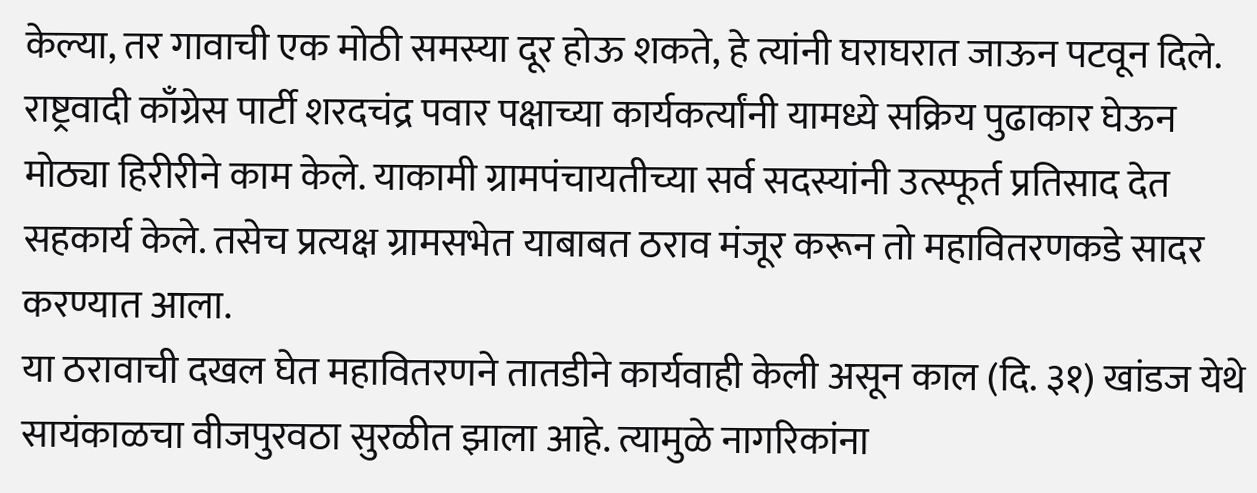केल्या, तर गावाची एक मोठी समस्या दूर होऊ शकते, हे त्यांनी घराघरात जाऊन पटवून दिले. राष्ट्रवादी काँग्रेस पार्टी शरदचंद्र पवार पक्षाच्या कार्यकर्त्यांनी यामध्ये सक्रिय पुढाकार घेऊन मोठ्या हिरीरीने काम केले. याकामी ग्रामपंचायतीच्या सर्व सदस्यांनी उत्स्फूर्त प्रतिसाद देत सहकार्य केले. तसेच प्रत्यक्ष ग्रामसभेत याबाबत ठराव मंजूर करून तो महावितरणकडे सादर करण्यात आला.
या ठरावाची दखल घेत महावितरणने तातडीने कार्यवाही केली असून काल (दि. ३१) खांडज येथे सायंकाळचा वीजपुरवठा सुरळीत झाला आहे. त्यामुळे नागरिकांना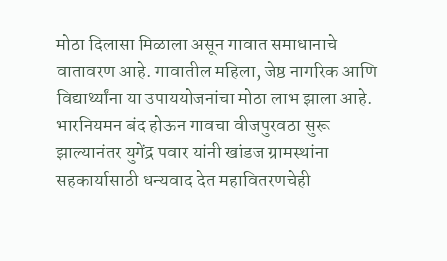मोठा दिलासा मिळाला असून गावात समाधानाचे वातावरण आहे. गावातील महिला, जेष्ठ नागरिक आणि विद्यार्थ्यांना या उपाययोजनांचा मोठा लाभ झाला आहे. भारनियमन बंद होऊन गावचा वीजपुरवठा सुरू झाल्यानंतर युगेंद्र पवार यांनी खांडज ग्रामस्थांना सहकार्यासाठी धन्यवाद देत महावितरणचेही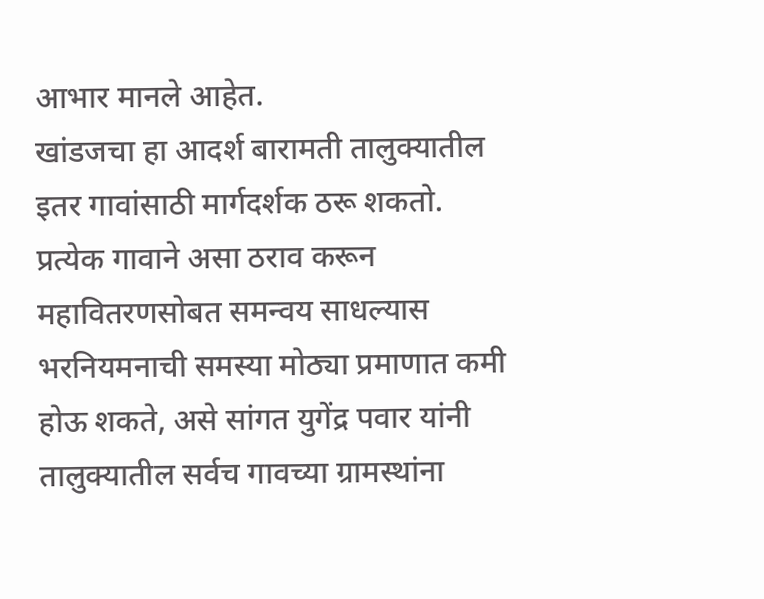आभार मानले आहेत.
खांडजचा हा आदर्श बारामती तालुक्यातील इतर गावांसाठी मार्गदर्शक ठरू शकतो. प्रत्येक गावाने असा ठराव करून महावितरणसोबत समन्वय साधल्यास भरनियमनाची समस्या मोठ्या प्रमाणात कमी होऊ शकते, असे सांगत युगेंद्र पवार यांनी तालुक्यातील सर्वच गावच्या ग्रामस्थांना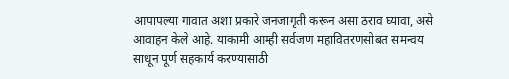आपापल्या गावात अशा प्रकारे जनजागृती करून असा ठराव घ्यावा, असे आवाहन केले आहे. याकामी आम्ही सर्वजण महावितरणसोबत समन्वय साधून पूर्ण सहकार्य करण्यासाठी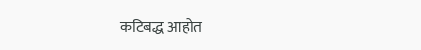कटिबद्ध आहोत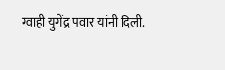ग्वाही युगेंद्र पवार यांनी दिली.